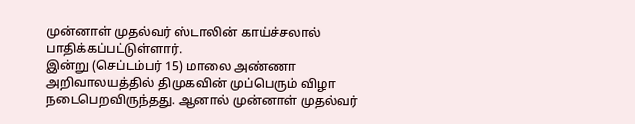முன்னாள் முதல்வர் ஸ்டாலின் காய்ச்சலால் பாதிக்கப்பட்டுள்ளார்.
இன்று (செப்டம்பர் 15) மாலை அண்ணா அறிவாலயத்தில் திமுகவின் முப்பெரும் விழா நடைபெறவிருந்தது. ஆனால் முன்னாள் முதல்வர்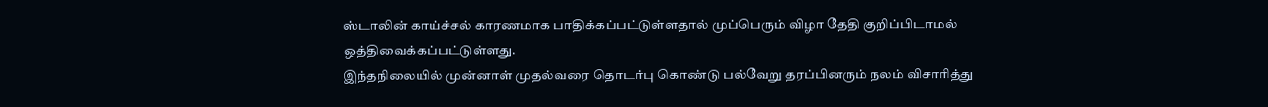ஸ்டாலின் காய்ச்சல் காரணமாக பாதிக்கப்பட்டுள்ளதால் முப்பெரும் விழா தேதி குறிப்பிடாமல் ஒத்திவைக்கப்பட்டுள்ளது.
இந்தநிலையில் முன்னாள் முதல்வரை தொடர்பு கொண்டு பல்வேறு தரப்பினரும் நலம் விசாரித்து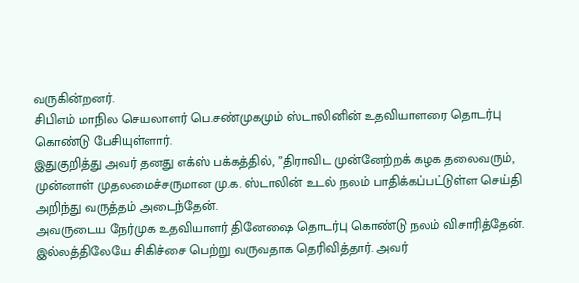வருகின்றனர்.
சிபிஎம் மாநில செயலாளர் பெ.சண்முகமும் ஸ்டாலினின் உதவியாளரை தொடர்பு கொண்டு பேசியுள்ளார்.
இதுகுறித்து அவர் தனது எக்ஸ் பக்கத்தில், ”திராவிட முன்னேற்றக் கழக தலைவரும், முன்னாள் முதலமைச்சருமான மு.க. ஸ்டாலின் உடல் நலம் பாதிக்கப்பட்டுள்ள செய்தி அறிந்து வருத்தம் அடைந்தேன்.
அவருடைய நேர்முக உதவியாளர் தினேஷை தொடர்பு கொண்டு நலம் விசாரித்தேன்.
இல்லத்திலேயே சிகிச்சை பெற்று வருவதாக தெரிவித்தார். அவர்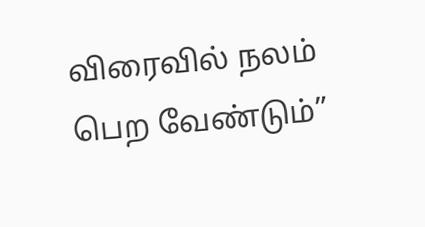விரைவில் நலம் பெற வேண்டும்”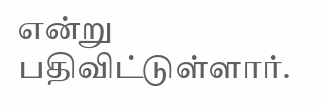என்று பதிவிட்டுள்ளார்.